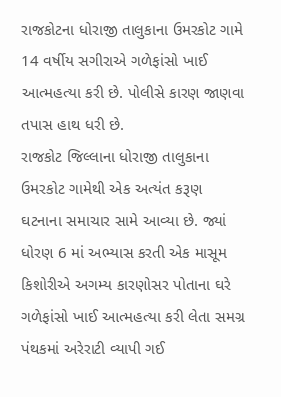રાજકોટના ધોરાજી તાલુકાના ઉમરકોટ ગામે 14 વર્ષીય સગીરાએ ગળેફાંસો ખાઈ આત્મહત્યા કરી છે. પોલીસે કારણ જાણવા તપાસ હાથ ધરી છે.
રાજકોટ જિલ્લાના ધોરાજી તાલુકાના ઉમરકોટ ગામેથી એક અત્યંત કરૂણ ઘટનાના સમાચાર સામે આવ્યા છે. જ્યાં ધોરણ 6 માં અભ્યાસ કરતી એક માસૂમ કિશોરીએ અગમ્ય કારણોસર પોતાના ઘરે ગળેફાંસો ખાઈ આત્મહત્યા કરી લેતા સમગ્ર પંથકમાં અરેરાટી વ્યાપી ગઈ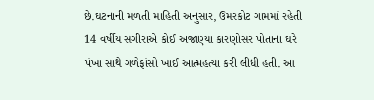છે.ઘટનાની મળતી માહિતી અનુસાર, ઉમરકોટ ગામમાં રહેતી 14 વર્ષીય સગીરાએ કોઈ અજાણ્યા કારણોસર પોતાના ઘરે પંખા સાથે ગળેફાંસો ખાઈ આત્મહત્યા કરી લીધી હતી. આ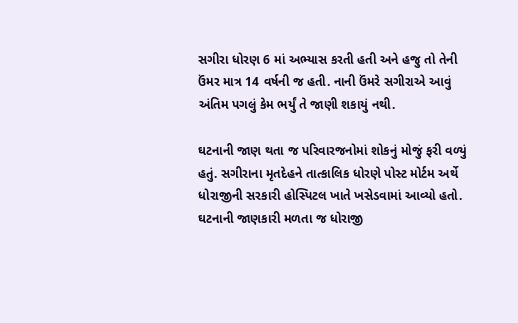સગીરા ધોરણ 6 માં અભ્યાસ કરતી હતી અને હજુ તો તેની ઉંમર માત્ર 14 વર્ષની જ હતી. નાની ઉંમરે સગીરાએ આવું અંતિમ પગલું કેમ ભર્યું તે જાણી શકાયું નથી.

ઘટનાની જાણ થતા જ પરિવારજનોમાં શોકનું મોજું ફરી વળ્યું હતું. સગીરાના મૃતદેહને તાત્કાલિક ધોરણે પોસ્ટ મોર્ટમ અર્થે ધોરાજીની સરકારી હોસ્પિટલ ખાતે ખસેડવામાં આવ્યો હતો. ઘટનાની જાણકારી મળતા જ ધોરાજી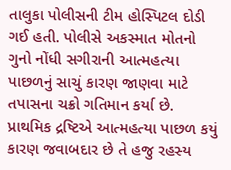તાલુકા પોલીસની ટીમ હોસ્પિટલ દોડી ગઈ હતી. પોલીસે અકસ્માત મોતનો ગુનો નોંધી સગીરાની આત્મહત્યા પાછળનું સાચું કારણ જાણવા માટે તપાસના ચક્રો ગતિમાન કર્યા છે. પ્રાથમિક દ્રષ્ટિએ આત્મહત્યા પાછળ કયું કારણ જવાબદાર છે તે હજુ રહસ્ય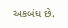અકબંધ છે.